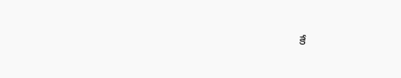కే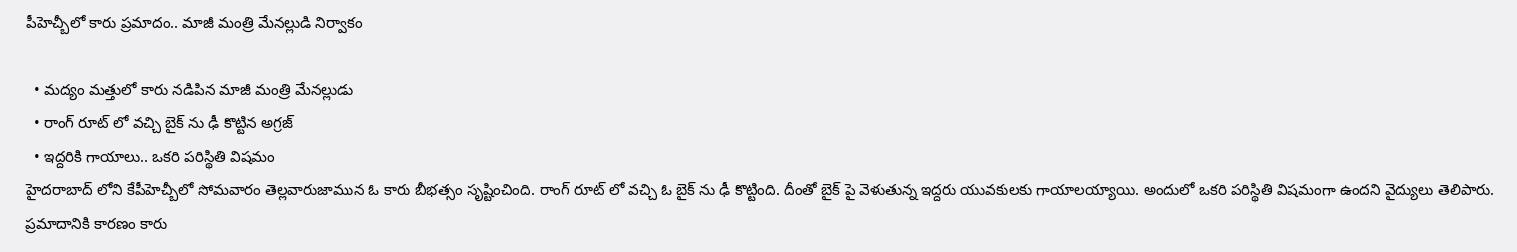పీహెచ్బీలో కారు ప్రమాదం.. మాజీ మంత్రి మేనల్లుడి నిర్వాకం

  • మద్యం మత్తులో కారు నడిపిన మాజీ మంత్రి మేనల్లుడు
  • రాంగ్ రూట్ లో వచ్చి బైక్ ను ఢీ కొట్టిన అగ్రజ్
  • ఇద్దరికి గాయాలు.. ఒకరి పరిస్థితి విషమం
హైదరాబాద్ లోని కేపీహెచ్బీలో సోమవారం తెల్లవారుజామున ఓ కారు బీభత్సం సృష్టించింది. రాంగ్ రూట్ లో వచ్చి ఓ బైక్ ను ఢీ కొట్టింది. దీంతో బైక్ పై వెళుతున్న ఇద్దరు యువకులకు గాయాలయ్యాయి. అందులో ఒకరి పరిస్థితి విషమంగా ఉందని వైద్యులు తెలిపారు. ప్రమాదానికి కారణం కారు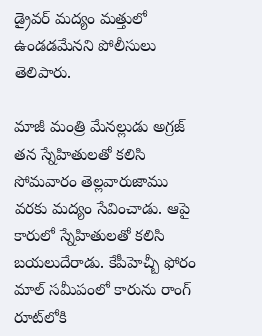డ్రైవర్ మద్యం మత్తులో ఉండడమేనని పోలీసులు తెలిపారు.

మాజీ మంత్రి మేనల్లుడు అగ్రజ్‌ తన స్నేహితులతో కలిసి సోమవారం తెల్లవారుజాము వరకు మద్యం సేవించాడు. ఆపై కారులో స్నేహితులతో కలిసి బయలుదేరాడు. కేపీహెచ్బీ ఫోరం మాల్ సమీపంలో కారును రాంగ్‌ రూట్‌లోకి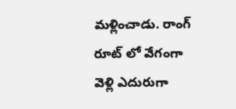మళ్లించాడు. రాంగ్ రూట్ లో వేగంగా వెళ్లి ఎదురుగా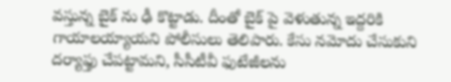వస్తున్న బైక్ ను ఢీ కొట్టాడు. దీంతో బైక్ పై వెళుతున్న ఇద్దరికి గాయాలయ్యాయని పోలీసులు తెలిపారు. కేసు నమోదు చేసుకుని దర్యాఫ్తు చేపట్టామని, సీసీటీవీ ఫుటేజీలను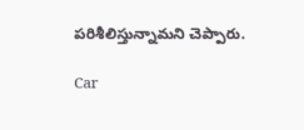పరిశీలిస్తున్నామని చెప్పారు.

Car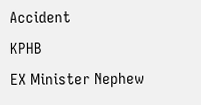Accident
KPHB
EX Minister Nephew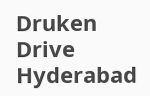Druken Drive
Hyderabad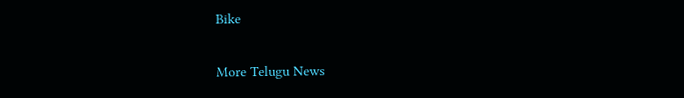Bike

More Telugu News